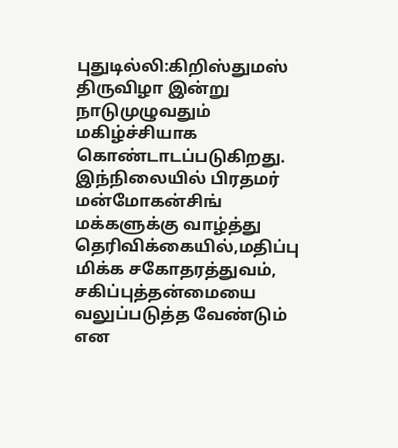புதுடில்லி:கிறிஸ்துமஸ் திருவிழா இன்று நாடுமுழுவதும் மகிழ்ச்சியாக கொண்டாடப்படுகிறது. இந்நிலையில் பிரதமர் மன்மோகன்சிங் மக்களுக்கு வாழ்த்து தெரிவிக்கையில்,மதிப்பு மிக்க சகோதரத்துவம், சகிப்புத்தன்மையை வலுப்படுத்த வேண்டும் என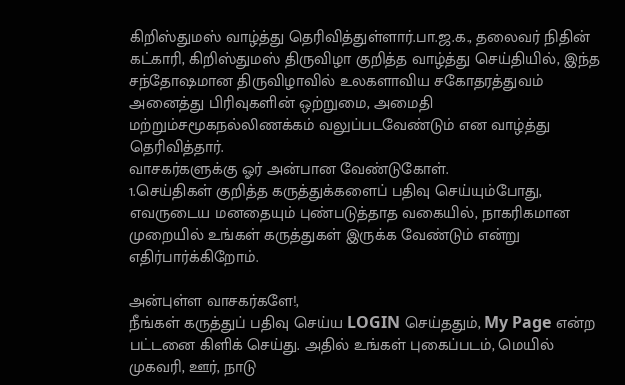கிறிஸ்துமஸ் வாழ்த்து தெரிவித்துள்ளார்.பா.ஜ.க., தலைவர் நிதின் கட்காரி, கிறிஸ்துமஸ் திருவிழா குறித்த வாழ்த்து செய்தியில், இந்த சந்தோஷமான திருவிழாவில் உலகளாவிய சகோதரத்துவம் அனைத்து பிரிவுகளின் ஒற்றுமை, அமைதி மற்றும்சமூகநல்லிணக்கம் வலுப்படவேண்டும் என வாழ்த்து தெரிவித்தார்.
வாசகர்களுக்கு ஓர் அன்பான வேண்டுகோள்.
1.செய்திகள் குறித்த கருத்துக்களைப் பதிவு செய்யும்போது, எவருடைய மனதையும் புண்படுத்தாத வகையில், நாகரிகமான முறையில் உங்கள் கருத்துகள் இருக்க வேண்டும் என்று எதிர்பார்க்கிறோம்.

அன்புள்ள வாசகர்களே!,
நீங்கள் கருத்துப் பதிவு செய்ய LOGIN செய்ததும், My Page என்ற பட்டனை கிளிக் செய்து. அதில் உங்கள் புகைப்படம், மெயில் முகவரி, ஊர், நாடு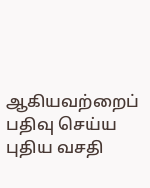ஆகியவற்றைப் பதிவு செய்ய புதிய வசதி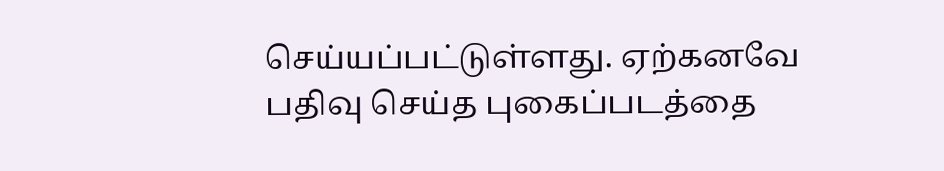செய்யப்பட்டுள்ளது. ஏற்கனவே பதிவு செய்த புகைப்படத்தை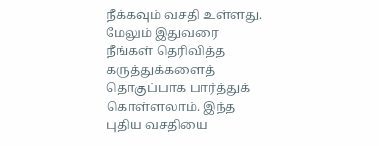நீக்கவும் வசதி உள்ளது. மேலும் இதுவரை நீங்கள் தெரிவித்த கருத்துக்களைத் தொகுப்பாக பார்த்துக் கொள்ளலாம். இந்த புதிய வசதியை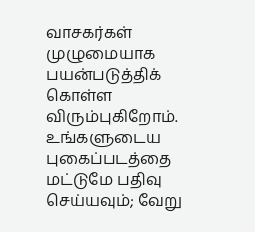வாசகர்கள் முழுமையாக பயன்படுத்திக் கொள்ள விரும்புகிறோம். உங்களுடைய புகைப்படத்தை மட்டுமே பதிவு செய்யவும்; வேறு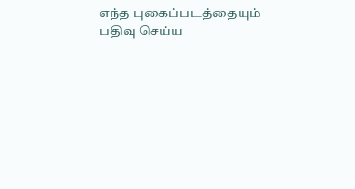எந்த புகைப்படத்தையும் பதிவு செய்ய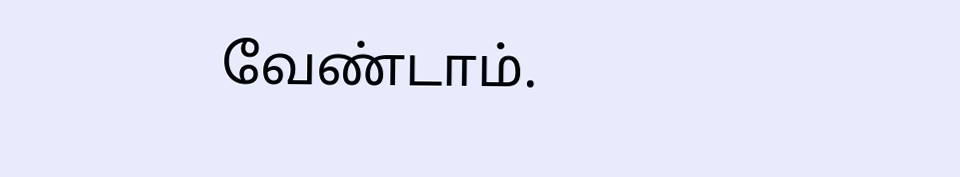வேண்டாம்.